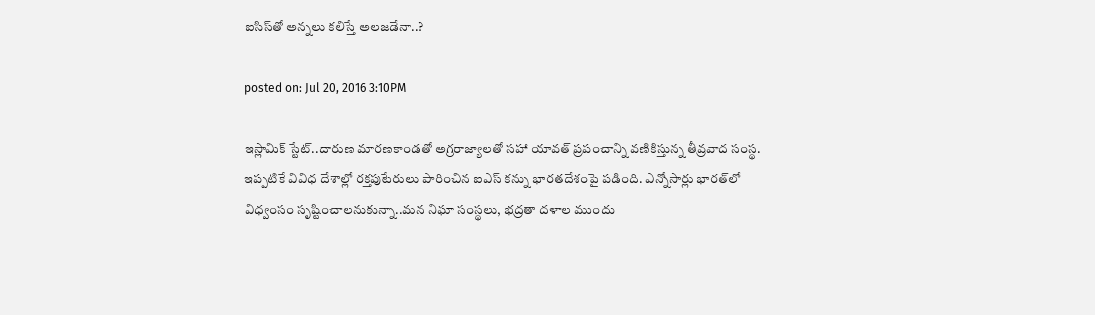ఐసిస్‌తో అన్నలు కలిస్తే అలజడేనా..?

posted on: Jul 20, 2016 3:10PM

ఇస్లామిక్ స్టేట్..దారుణ మారణకాండతో అగ్రరాజ్యాలతో సహా యావత్ ప్రపంచాన్ని వణికిస్తున్న తీవ్రవాద సంస్థ. ఇప్పటికే వివిధ దేశాల్లో రక్తపుటేరులు పారించిన ఐఎస్‌ కన్ను భారతదేశంపై పడింది. ఎన్నోసార్లు భారత్‌లో విధ్వంసం సృష్టించాలనుకున్నా..మన నిఘా సంస్థలు, భద్రతా దళాల ముందు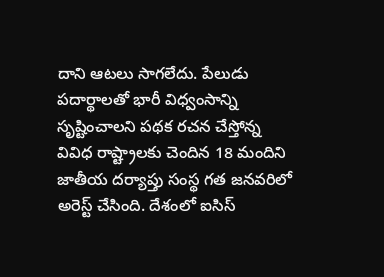దాని ఆటలు సాగలేదు. పేలుడు పదార్థాలతో భారీ విధ్వంసాన్ని సృష్టించాలని పథక రచన చేస్తోన్న వివిధ రాష్ట్రాలకు చెందిన 18 మందిని జాతీయ దర్యాప్తు సంస్థ గత జనవరిలో అరెస్ట్ చేసింది. దేశంలో ఐసిస్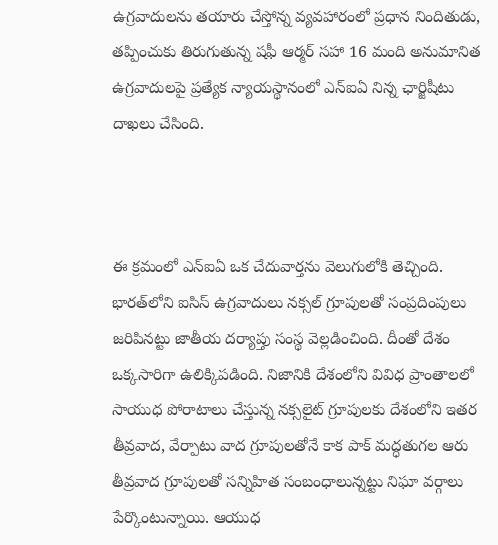ఉగ్రవాదులను తయారు చేస్తోన్న వ్యవహారంలో ప్రధాన నిందితుడు, తప్పించుకు తిరుగుతున్న షఫీ ఆర్మర్ సహా 16 మంది అనుమానిత ఉగ్రవాదులపై ప్రత్యేక న్యాయస్థానంలో ఎన్‌ఐఏ నిన్న ఛార్జిషీటు దాఖలు చేసింది.



ఈ క్రమంలో ఎన్ఐఏ ఒక చేదువార్తను వెలుగులోకి తెచ్చింది. భారత్‌లోని ఐసిస్ ఉగ్రవాదులు నక్సల్‌ గ్రూపులతో సంప్రదింపులు జరిపినట్టు జాతీయ దర్యాప్తు సంస్థ వెల్లడించింది. దీంతో దేశం ఒక్కసారిగా ఉలిక్కిపడింది. నిజానికి దేశంలోని వివిధ ప్రాంతాలలో సాయుధ పోరాటాలు చేస్తున్న నక్సలైట్ గ్రూపులకు దేశంలోని ఇతర తీవ్రవాద, వేర్పాటు వాద గ్రూపులతోనే కాక పాక్ మద్ధతుగల ఆరు తీవ్రవాద గ్రూపులతో సన్నిహిత సంబంధాలున్నట్టు నిఘా వర్గాలు పేర్కొంటున్నాయి. ఆయుధ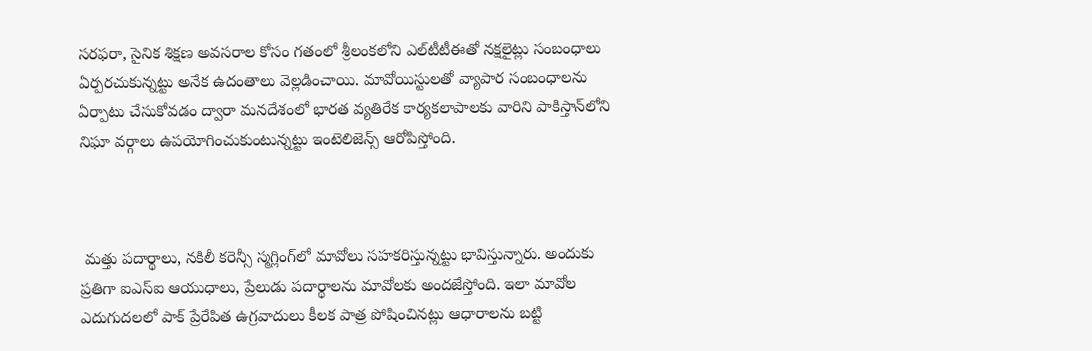సరఫరా, సైనిక శిక్షణ అవసరాల కోసం గతంలో శ్రీలంకలోని ఎల్‌టీటీఈతో నక్షలైట్లు సంబంధాలు ఏర్పరచుకున్నట్టు అనేక ఉదంతాలు వెల్లడించాయి. మావోయిస్టులతో వ్యాపార సంబంధాలను ఏర్పాటు చేసుకోవడం ద్వారా మనదేశంలో భారత వ్యతిరేక కార్యకలాపాలకు వారిని పాకిస్తాన్‌లోని నిఘా వర్గాలు ఉపయోగించుకుంటున్నట్టు ఇంటెలిజెన్స్ ఆరోపిస్తోంది.



 మత్తు పదార్థాలు, నకిలీ కరెన్సీ స్మగ్లింగ్‌లో మావోలు సహకరిస్తున్నట్టు భావిస్తున్నారు. అందుకు ప్రతిగా ఐఎస్ఐ ఆయుధాలు, ప్రేలుడు పదార్థాలను మావోలకు అందజేస్తోంది. ఇలా మావోల ఎదుగుదలలో పాక్ ప్రేరేపిత ఉగ్రవాదులు కీలక పాత్ర పోషించినట్లు ఆధారాలను బట్టి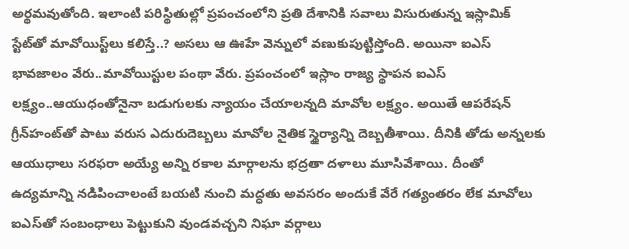అర్థమవుతోంది. ఇలాంటి పరిస్థితుల్లో ప్రపంచంలోని ప్రతి దేశానికి సవాలు విసురుతున్న ఇస్లామిక్ స్టేట్‌తో మావోయిస్ట్‌లు కలిస్తే..? అసలు ఆ ఊహే వెన్నులో వణుకుపుట్టిస్తోంది. అయినా ఐఎస్ భావజాలం వేరు..మావోయిస్టుల పంథా వేరు. ప్రపంచంలో ఇస్లాం రాజ్య స్థాపన ఐఎస్ లక్ష్యం..ఆయుధంతోనైనా బడుగులకు న్యాయం చేయాలన్నది మావోల లక్ష్యం. అయితే ఆపరేషన్ గ్రీన్‌హంట్‌తో పాటు వరుస ఎదురుదెబ్బలు మావోల నైతిక స్థైర్యాన్ని దెబ్బతీశాయి. దీనికి తోడు అన్నలకు ఆయుధాలు సరఫరా అయ్యే అన్ని రకాల మార్గాలను భద్రతా దళాలు మూసివేశాయి. దీంతో ఉద్యమాన్ని నడిపించాలంటే బయటి నుంచి మద్ధతు అవసరం అందుకే వేరే గత్యంతరం లేక మావోలు ఐఎస్‌తో సంబంధాలు పెట్టుకుని వుండవచ్చని నిఘా వర్గాలు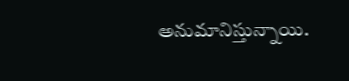అనుమానిస్తున్నాయి.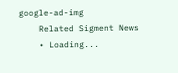google-ad-img
    Related Sigment News
    • Loading...